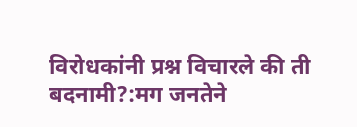विरोधकांनी प्रश्न विचारले की ती बदनामी?:मग जनतेने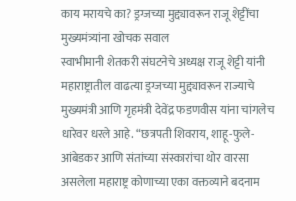काय मरायचे का? ड्रग्जच्या मुद्द्यावरून राजू शेट्टींचा मुख्यमंत्र्यांना खोचक सवाल
स्वाभीमानी शेतकरी संघटनेचे अध्यक्ष राजू शेट्टी यांनी महाराष्ट्रातील वाढत्या ड्रग्जच्या मुद्द्यावरून राज्याचे मुख्यमंत्री आणि गृहमंत्री देवेंद्र फडणवीस यांना चांगलेच धारेवर धरले आहे. “छत्रपती शिवराय, शाहू-फुले-आंबेडकर आणि संतांच्या संस्कारांचा थोर वारसा असलेला महाराष्ट्र कोणाच्या एका वक्तव्याने बदनाम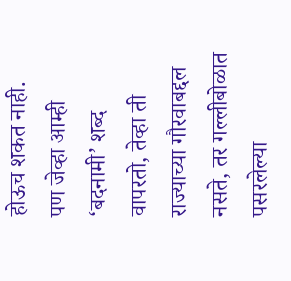होऊच शकत नाही. पण जेव्हा आम्ही ‘बदनामी’ शब्द वापरतो, तेव्हा ती राज्याच्या गौरवाबद्दल नसते, तर गल्लीबोळात पसरलेल्या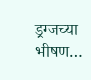ड्रग्जच्या भीषण…